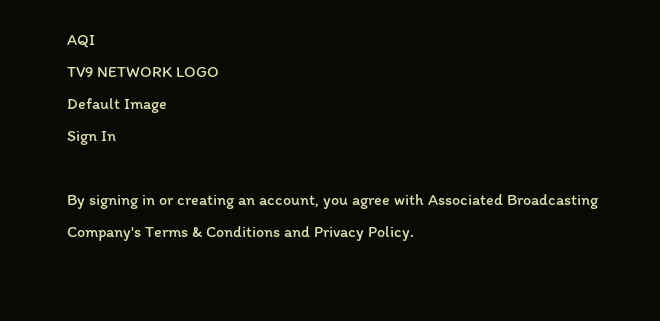AQI
TV9 NETWORK LOGO
Default Image
Sign In

By signing in or creating an account, you agree with Associated Broadcasting Company's Terms & Conditions and Privacy Policy.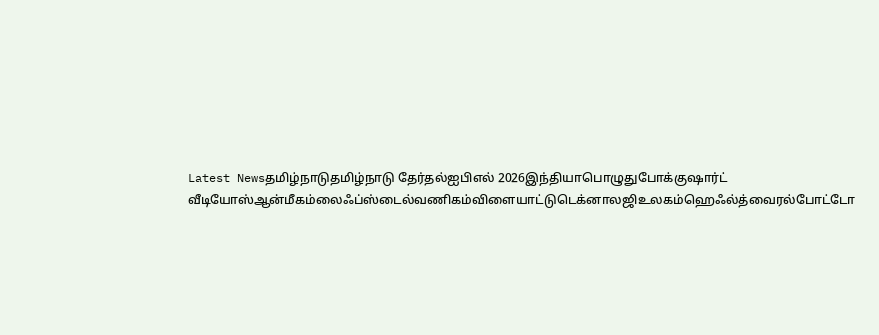Latest Newsதமிழ்நாடுதமிழ்நாடு தேர்தல்ஐபிஎல் 2026இந்தியாபொழுதுபோக்குஷார்ட் வீடியோஸ்ஆன்மீகம்லைஃப்ஸ்டைல்வணிகம்விளையாட்டுடெக்னாலஜிஉலகம்ஹெஃல்த்வைரல்போட்டோ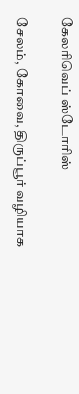கேலரிவெப் ஸ்டோரிஸ்

சேலம், கோவை, திருப்பூர் வழியாக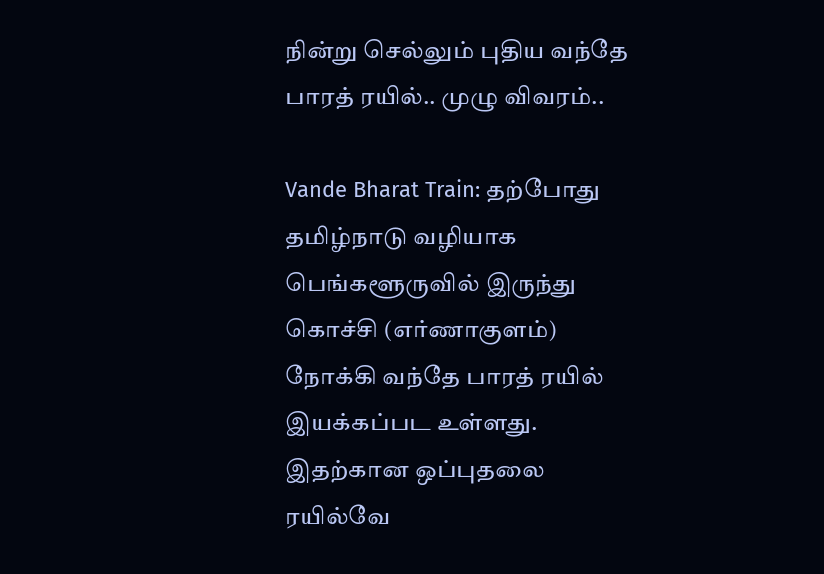நின்று செல்லும் புதிய வந்தே பாரத் ரயில்.. முழு விவரம்..

Vande Bharat Train: தற்போது தமிழ்நாடு வழியாக பெங்களூருவில் இருந்து கொச்சி (எர்ணாகுளம்) நோக்கி வந்தே பாரத் ரயில் இயக்கப்பட உள்ளது. இதற்கான ஒப்புதலை ரயில்வே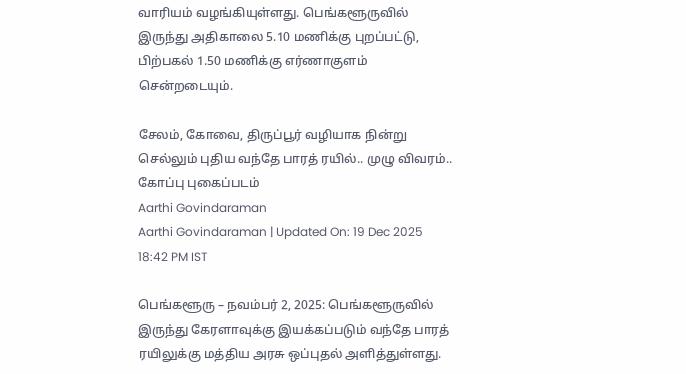வாரியம் வழங்கியுள்ளது. பெங்களூருவில் இருந்து அதிகாலை 5.10 மணிக்கு புறப்பட்டு, பிற்பகல் 1.50 மணிக்கு எர்ணாகுளம் சென்றடையும்.

சேலம், கோவை, திருப்பூர் வழியாக நின்று செல்லும் புதிய வந்தே பாரத் ரயில்.. முழு விவரம்..
கோப்பு புகைப்படம்
Aarthi Govindaraman
Aarthi Govindaraman | Updated On: 19 Dec 2025 18:42 PM IST

பெங்களூரு – நவம்பர் 2, 2025: பெங்களூருவில் இருந்து கேரளாவுக்கு இயக்கப்படும் வந்தே பாரத் ரயிலுக்கு மத்திய அரசு ஒப்புதல் அளித்துள்ளது.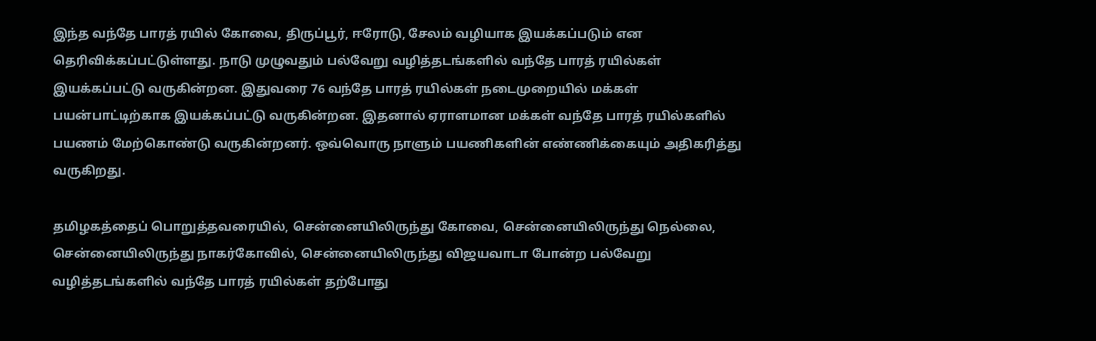இந்த வந்தே பாரத் ரயில் கோவை, திருப்பூர், ஈரோடு, சேலம் வழியாக இயக்கப்படும் என தெரிவிக்கப்பட்டுள்ளது. நாடு முழுவதும் பல்வேறு வழித்தடங்களில் வந்தே பாரத் ரயில்கள் இயக்கப்பட்டு வருகின்றன. இதுவரை 76 வந்தே பாரத் ரயில்கள் நடைமுறையில் மக்கள் பயன்பாட்டிற்காக இயக்கப்பட்டு வருகின்றன. இதனால் ஏராளமான மக்கள் வந்தே பாரத் ரயில்களில் பயணம் மேற்கொண்டு வருகின்றனர். ஒவ்வொரு நாளும் பயணிகளின் எண்ணிக்கையும் அதிகரித்து வருகிறது.

தமிழகத்தைப் பொறுத்தவரையில், சென்னையிலிருந்து கோவை, சென்னையிலிருந்து நெல்லை, சென்னையிலிருந்து நாகர்கோவில், சென்னையிலிருந்து விஜயவாடா போன்ற பல்வேறு வழித்தடங்களில் வந்தே பாரத் ரயில்கள் தற்போது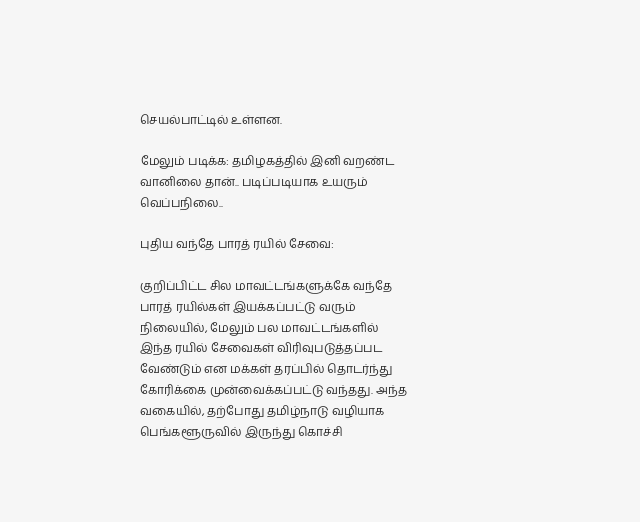செயல்பாட்டில் உள்ளன.

மேலும் படிக்க: தமிழகத்தில் இனி வறண்ட வானிலை தான்.. படிப்படியாக உயரும் வெப்பநிலை..

புதிய வந்தே பாரத் ரயில் சேவை:

குறிப்பிட்ட சில மாவட்டங்களுக்கே வந்தே பாரத் ரயில்கள் இயக்கப்பட்டு வரும் நிலையில், மேலும் பல மாவட்டங்களில் இந்த ரயில் சேவைகள் விரிவுபடுத்தப்பட வேண்டும் என மக்கள் தரப்பில் தொடர்ந்து கோரிக்கை முன்வைக்கப்பட்டு வந்தது. அந்த வகையில், தற்போது தமிழ்நாடு வழியாக பெங்களூருவில் இருந்து கொச்சி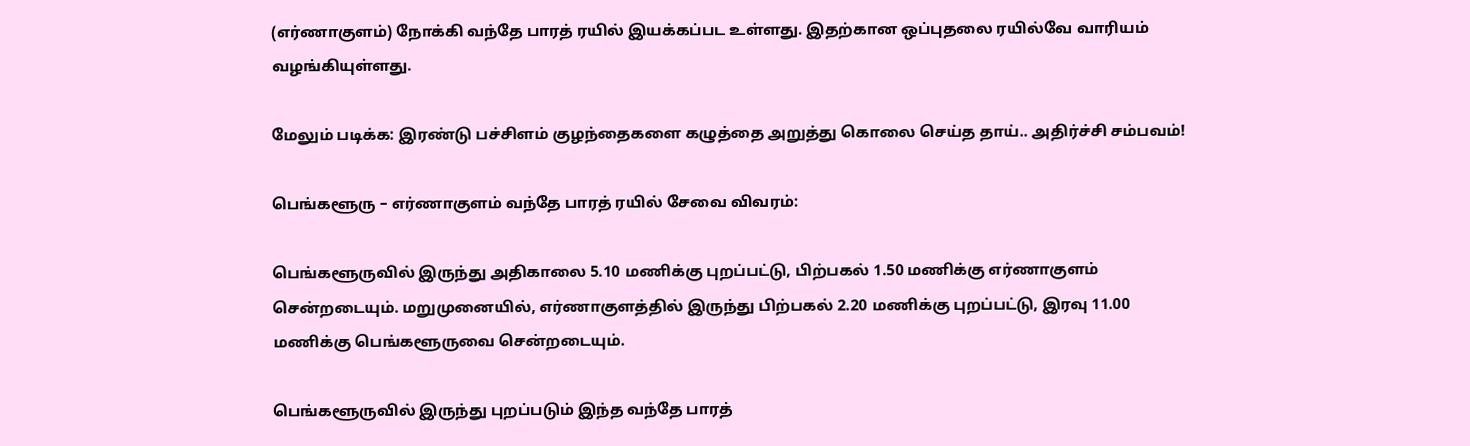(எர்ணாகுளம்) நோக்கி வந்தே பாரத் ரயில் இயக்கப்பட உள்ளது. இதற்கான ஒப்புதலை ரயில்வே வாரியம் வழங்கியுள்ளது.

மேலும் படிக்க: இரண்டு பச்சிளம் குழந்தைகளை கழுத்தை அறுத்து கொலை செய்த தாய்.. அதிர்ச்சி சம்பவம்!

பெங்களூரு – எர்ணாகுளம் வந்தே பாரத் ரயில் சேவை விவரம்:

பெங்களூருவில் இருந்து அதிகாலை 5.10 மணிக்கு புறப்பட்டு, பிற்பகல் 1.50 மணிக்கு எர்ணாகுளம் சென்றடையும். மறுமுனையில், எர்ணாகுளத்தில் இருந்து பிற்பகல் 2.20 மணிக்கு புறப்பட்டு, இரவு 11.00 மணிக்கு பெங்களூருவை சென்றடையும்.

பெங்களூருவில் இருந்து புறப்படும் இந்த வந்தே பாரத்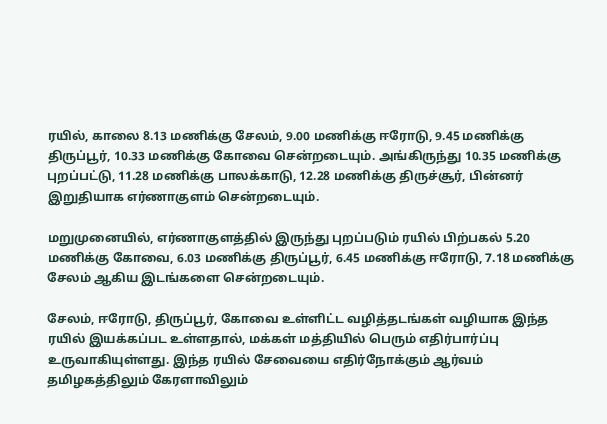ரயில், காலை 8.13 மணிக்கு சேலம், 9.00 மணிக்கு ஈரோடு, 9.45 மணிக்கு திருப்பூர், 10.33 மணிக்கு கோவை சென்றடையும். அங்கிருந்து 10.35 மணிக்கு புறப்பட்டு, 11.28 மணிக்கு பாலக்காடு, 12.28 மணிக்கு திருச்சூர், பின்னர் இறுதியாக எர்ணாகுளம் சென்றடையும்.

மறுமுனையில், எர்ணாகுளத்தில் இருந்து புறப்படும் ரயில் பிற்பகல் 5.20 மணிக்கு கோவை, 6.03 மணிக்கு திருப்பூர், 6.45 மணிக்கு ஈரோடு, 7.18 மணிக்கு சேலம் ஆகிய இடங்களை சென்றடையும்.

சேலம், ஈரோடு, திருப்பூர், கோவை உள்ளிட்ட வழித்தடங்கள் வழியாக இந்த ரயில் இயக்கப்பட உள்ளதால், மக்கள் மத்தியில் பெரும் எதிர்பார்ப்பு உருவாகியுள்ளது. இந்த ரயில் சேவையை எதிர்நோக்கும் ஆர்வம் தமிழகத்திலும் கேரளாவிலும்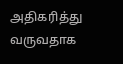அதிகரித்து வருவதாக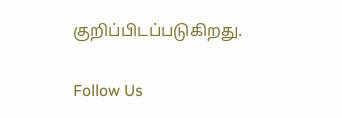குறிப்பிடப்படுகிறது.

Follow Us